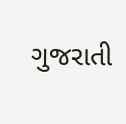ગુજરાતી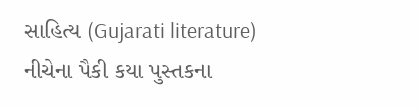સાહિત્ય (Gujarati literature) નીચેના પૈકી કયા પુસ્તકના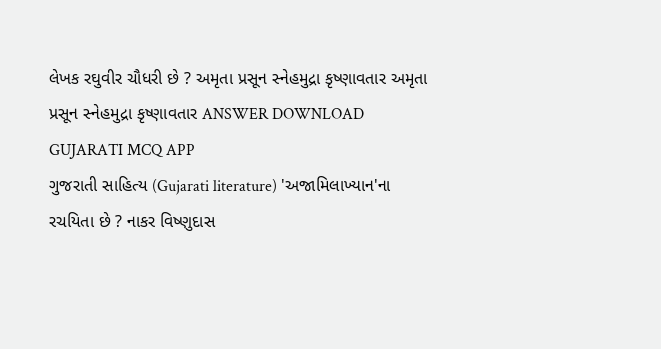લેખક રઘુવીર ચૌધરી છે ? અમૃતા પ્રસૂન સ્નેહમુદ્રા કૃષ્ણાવતાર અમૃતા પ્રસૂન સ્નેહમુદ્રા કૃષ્ણાવતાર ANSWER DOWNLOAD GUJARATI MCQ APP
ગુજરાતી સાહિત્ય (Gujarati literature) 'અજામિલાખ્યાન'ના રચયિતા છે ? નાકર વિષ્ણુદાસ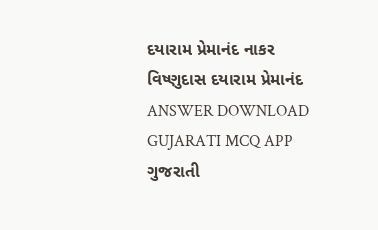દયારામ પ્રેમાનંદ નાકર વિષ્ણુદાસ દયારામ પ્રેમાનંદ ANSWER DOWNLOAD GUJARATI MCQ APP
ગુજરાતી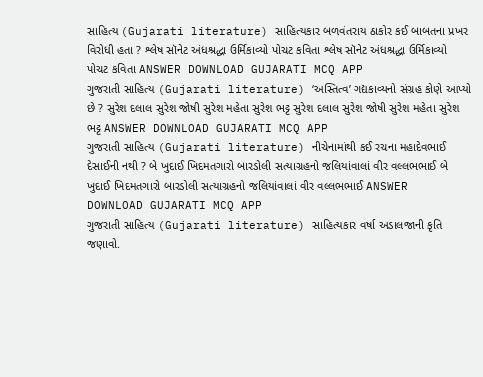સાહિત્ય (Gujarati literature) સાહિત્યકાર બળવંતરાય ઠાકોર કઈ બાબતના પ્રખર વિરોધી હતા ? શ્લેષ સૉનેટ અંધશ્રદ્ધા ઉર્મિકાવ્યો પોચટ કવિતા શ્લેષ સૉનેટ અંધશ્રદ્ધા ઉર્મિકાવ્યો પોચટ કવિતા ANSWER DOWNLOAD GUJARATI MCQ APP
ગુજરાતી સાહિત્ય (Gujarati literature) ‘અસ્તિત્વ’ ગદ્યકાવ્યનો સંગ્રહ કોણે આપ્યો છે ? સુરેશ દલાલ સુરેશ જોષી સુરેશ મહેતા સુરેશ ભટ્ટ સુરેશ દલાલ સુરેશ જોષી સુરેશ મહેતા સુરેશ ભટ્ટ ANSWER DOWNLOAD GUJARATI MCQ APP
ગુજરાતી સાહિત્ય (Gujarati literature) નીચેનામાંથી કઈ રચના મહાદેવભાઈ દેસાઈની નથી ? બે ખુદાઈ ખિદમતગારો બારડોલી સત્યાગ્રહનો જલિયાંવાલાં વીર વલ્લભભાઈ બે ખુદાઈ ખિદમતગારો બારડોલી સત્યાગ્રહનો જલિયાંવાલાં વીર વલ્લભભાઈ ANSWER DOWNLOAD GUJARATI MCQ APP
ગુજરાતી સાહિત્ય (Gujarati literature) સાહિત્યકાર વર્ષા અડાલજાની કૃતિ જણાવો.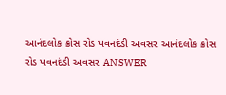આનંદલોક ક્રોસ રોડ પવનદંડી અવસર આનંદલોક ક્રોસ રોડ પવનદંડી અવસર ANSWER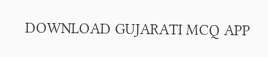DOWNLOAD GUJARATI MCQ APP